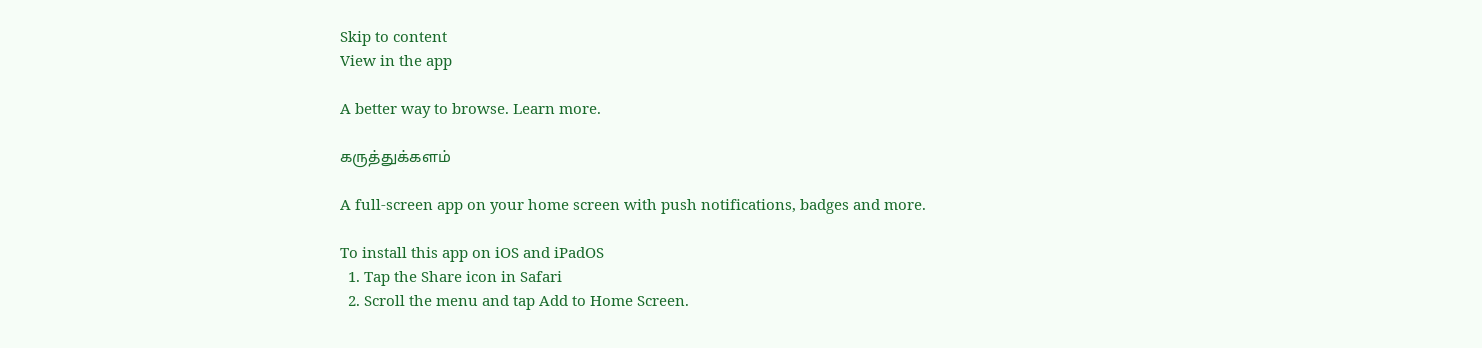Skip to content
View in the app

A better way to browse. Learn more.

கருத்துக்களம்

A full-screen app on your home screen with push notifications, badges and more.

To install this app on iOS and iPadOS
  1. Tap the Share icon in Safari
  2. Scroll the menu and tap Add to Home Screen.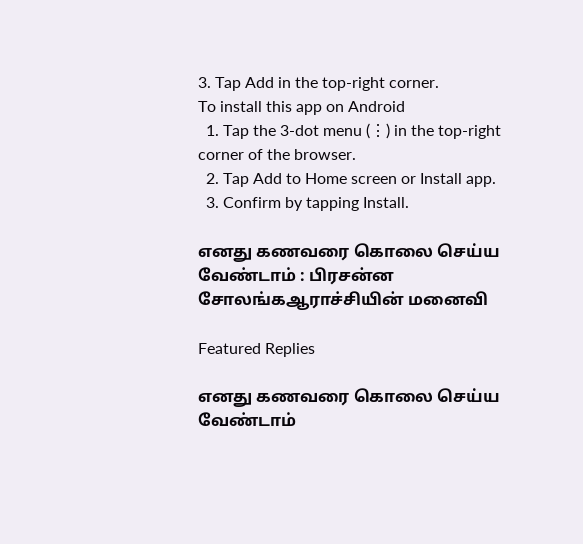3. Tap Add in the top-right corner.
To install this app on Android
  1. Tap the 3-dot menu (⋮) in the top-right corner of the browser.
  2. Tap Add to Home screen or Install app.
  3. Confirm by tapping Install.

எனது கணவரை கொலை செய்ய வேண்டாம் : பிரசன்ன சோலங்கஆராச்சியின் மனைவி

Featured Replies

எனது கணவரை கொலை செய்ய வேண்டாம்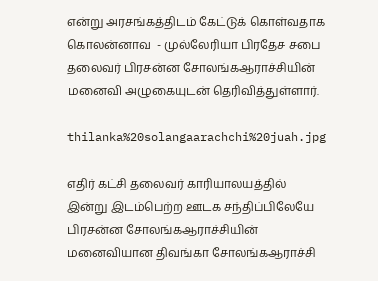என்று அரசங்கத்திடம் கேட்டுக் கொள்வதாக கொலன்னாவ  - முல்லேரியா பிரதேச சபை தலைவர் பிரசன்ன சோலங்கஆராச்சியின் மனைவி அழுகையுடன் தெரிவித்துள்ளார்.

thilanka%20solangaarachchi%20juah.jpg

எதிர் கட்சி தலைவர் காரியாலயத்தில் இன்று இடம்பெற்ற ஊடக சந்திப்பிலேயே பிரசன்ன சோலங்கஆராச்சியின் மனைவியான திவங்கா சோலங்கஆராச்சி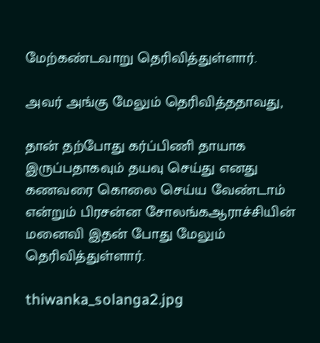மேற்கண்டவாறு தெரிவித்துள்ளார்.

அவர் அங்கு மேலும் தெரிவித்ததாவது,

தான் தற்போது கர்ப்பிணி தாயாக இருப்பதாகவும் தயவு செய்து எனது கணவரை கொலை செய்ய வேண்டாம் என்றும் பிரசன்ன சோலங்கஆராச்சியின் மனைவி இதன் போது மேலும் தெரிவித்துள்ளார்.

thiwanka_solanga2.jpg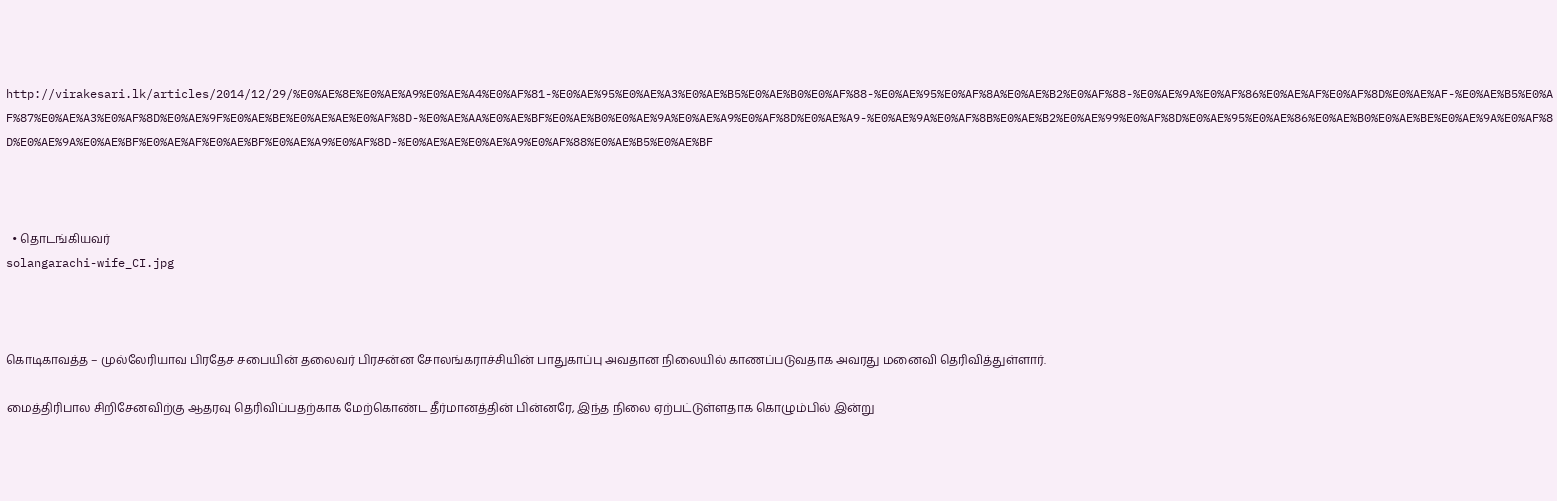http://virakesari.lk/articles/2014/12/29/%E0%AE%8E%E0%AE%A9%E0%AE%A4%E0%AF%81-%E0%AE%95%E0%AE%A3%E0%AE%B5%E0%AE%B0%E0%AF%88-%E0%AE%95%E0%AF%8A%E0%AE%B2%E0%AF%88-%E0%AE%9A%E0%AF%86%E0%AE%AF%E0%AF%8D%E0%AE%AF-%E0%AE%B5%E0%AF%87%E0%AE%A3%E0%AF%8D%E0%AE%9F%E0%AE%BE%E0%AE%AE%E0%AF%8D-%E0%AE%AA%E0%AE%BF%E0%AE%B0%E0%AE%9A%E0%AE%A9%E0%AF%8D%E0%AE%A9-%E0%AE%9A%E0%AF%8B%E0%AE%B2%E0%AE%99%E0%AF%8D%E0%AE%95%E0%AE%86%E0%AE%B0%E0%AE%BE%E0%AE%9A%E0%AF%8D%E0%AE%9A%E0%AE%BF%E0%AE%AF%E0%AE%BF%E0%AE%A9%E0%AF%8D-%E0%AE%AE%E0%AE%A9%E0%AF%88%E0%AE%B5%E0%AE%BF



  • தொடங்கியவர்
solangarachi-wife_CI.jpg



கொடிகாவத்த – முல்லேரியாவ பிரதேச சபையின் தலைவர் பிரசன்ன சோலங்கராச்சியின் பாதுகாப்பு அவதான நிலையில் காணப்படுவதாக அவரது மனைவி தெரிவித்துள்ளார்.

மைத்திரிபால சிறிசேனவிற்கு ஆதரவு தெரிவிப்பதற்காக மேற்கொண்ட தீர்மானத்தின் பின்னரே, இந்த நிலை ஏற்பட்டுள்ளதாக கொழும்பில் இன்று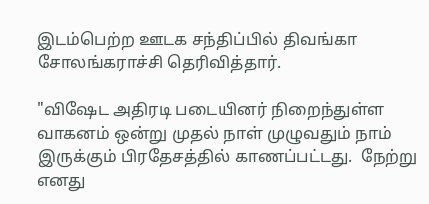இடம்பெற்ற ஊடக சந்திப்பில் திவங்கா சோலங்கராச்சி தெரிவித்தார்.

"விஷேட அதிரடி படையினர் நிறைந்துள்ள வாகனம் ஒன்று முதல் நாள் முழுவதும் நாம் இருக்கும் பிரதேசத்தில் காணப்பட்டது.  நேற்று எனது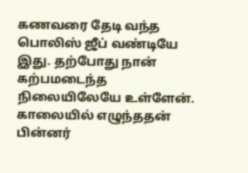கணவரை தேடி வந்த பொலிஸ் ஜீப் வண்டியே இது. தற்போது நான் கற்பமடைந்த நிலையிலேயே உள்ளேன். காலையில் எழுந்ததன் பின்னர்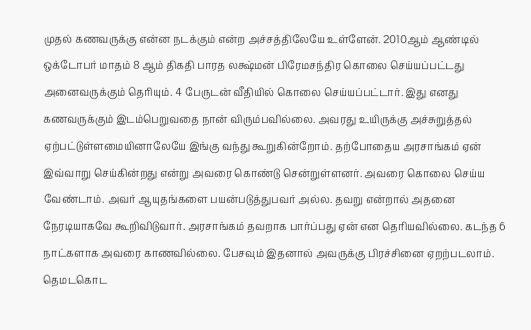முதல் கணவருக்கு என்ன நடக்கும் என்ற அச்சத்திலேயே உள்ளேன். 2010ஆம் ஆண்டில் ஒக்டோபர் மாதம் 8 ஆம் திகதி பாரத லக்ஷ்மன் பிரேமசந்திர கொலை செய்யப்பட்டது அனைவருக்கும் தெரியும். 4 பேருடன் வீதியில் கொலை செய்யப்பட்டார். இது எனது கணவருக்கும் இடம்பெறுவதை நான் விரும்பவில்லை. அவரது உயிருக்கு அச்சுறுத்தல் ஏற்பட்டுள்ளமையினாலேயே இங்கு வந்து கூறுகின்றோம். தற்போதைய அரசாங்கம் ஏன் இவ்வாறு செய்கின்றது என்று அவரை கொண்டு சென்றுள்ளனர். அவரை கொலை செய்ய வேண்டாம். அவர் ஆயுதங்களை பயன்படுத்துபவர் அல்ல. தவறு என்றால் அதனை நேரடியாகவே கூறிவிடுவார். அரசாங்கம் தவறாக பார்ப்பது ஏன் என தெரியவில்லை. கடந்த 6 நாட்களாக அவரை காணவில்லை. பேசவும் இதனால் அவருக்கு பிரச்சினை ஏறற்படலாம். தெமடகொட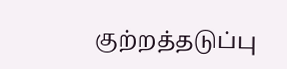குற்றத்தடுப்பு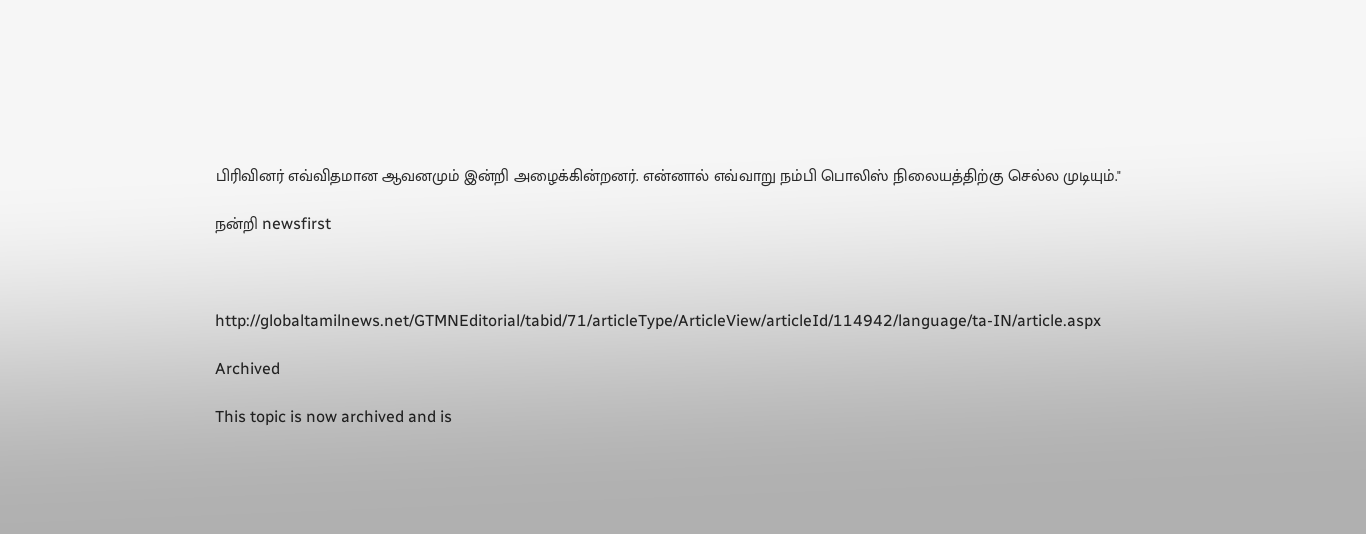பிரிவினர் எவ்விதமான ஆவனமும் இன்றி அழைக்கின்றனர். என்னால் எவ்வாறு நம்பி பொலிஸ் நிலையத்திற்கு செல்ல முடியும்."

நன்றி newsfirst



http://globaltamilnews.net/GTMNEditorial/tabid/71/articleType/ArticleView/articleId/114942/language/ta-IN/article.aspx

Archived

This topic is now archived and is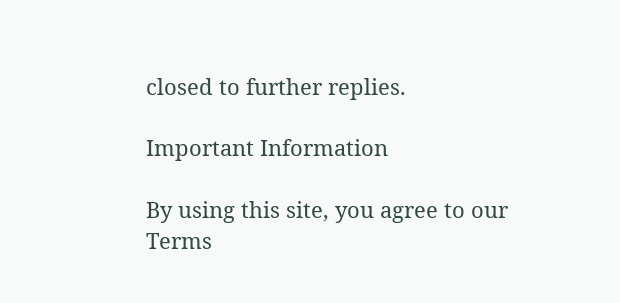closed to further replies.

Important Information

By using this site, you agree to our Terms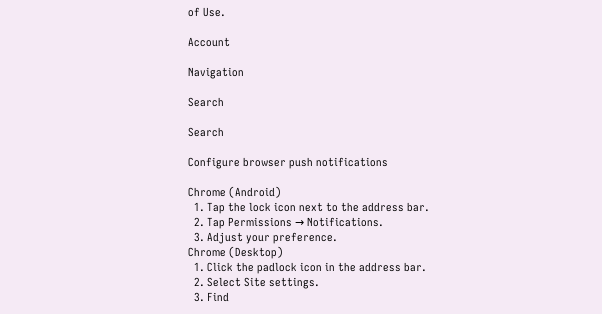of Use.

Account

Navigation

Search

Search

Configure browser push notifications

Chrome (Android)
  1. Tap the lock icon next to the address bar.
  2. Tap Permissions → Notifications.
  3. Adjust your preference.
Chrome (Desktop)
  1. Click the padlock icon in the address bar.
  2. Select Site settings.
  3. Find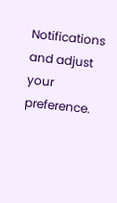Notifications and adjust your preference.